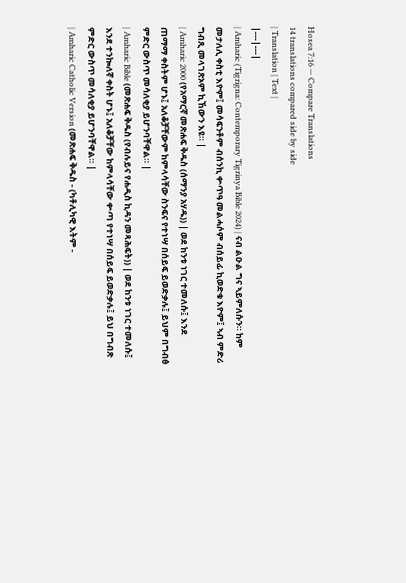Hosea 7:16 — Compare Translations
14 translations compared side by side
| Translation | Text |
|---|---|
| Amharic (Tigrigna: Contemporary Tigrinya Bible 2024) | ናብ ልዑል ግና ኣይምለሱን። ከም መታለሊ ቀስቲ እዮም፤ መሳፍንቶም ብሰንኪ ቍጥዓ መልሓሶም ብሰይፊ ኪወድቁ እዮም፤ ኣብ ምድሪ ግብጺ መላገጽኦም ኪኸውን እዩ። |
| Amharic 2000 (የአማርኛ መጽሐፍ ቅዱስ (ሰማንያ አሃዱ)) | ወደ ከንቱ ነገር ተመለሱ፤ እንደ ጠማማ ቀስትም ሆኑ፤ አለቆቻቸውም ከምላሳቸው ስንፍና የተነሣ በሰይፍ ይወድቃሉ፤ ይህም በግብፅ ምድር ውስጥ መሳለቂያ ይሆንባቸዋል። |
| Amharic Bible (መጽሐፍ ቅዱስ (የብሉይና የሐዲስ ኪዳን መጻሕፍት)) | ወደ ከንቱ ነገር ተመለሱ፤ እንደ ተንኰለኛ ቀስት ሆኑ፤ አለቆቻቸው ከምላሳቸው ቍጣ የተነሣ በሰይፍ ይወድቃሉ፤ ይህ በግብጽ ምድር ውስጥ መሳለቂያ ይሆንባቸዋል። |
| Amharic Catholic Version (መጽሐፍ ቅዱስ - (ካቶሊካዊ እትም -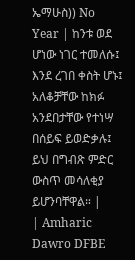ኤማሁስ)) No Year | ከንቱ ወደ ሆነው ነገር ተመለሱ፤ እንደ ረገበ ቀስት ሆኑ፤ አለቆቻቸው ከክፉ አንደበታቸው የተነሣ በሰይፍ ይወድቃሉ፤ ይህ በግብጽ ምድር ውስጥ መሳለቂያ ይሆንባቸዋል። |
| Amharic Dawro DFBE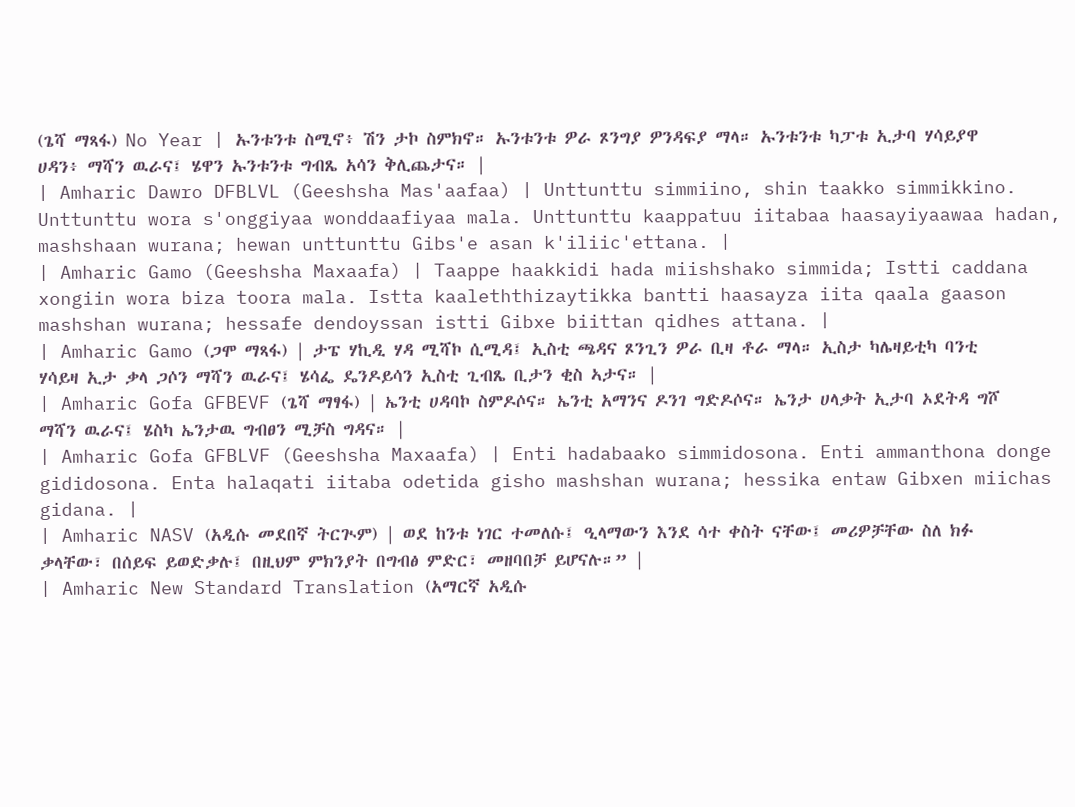(ጌሻ ማጻፋ) No Year | ኡንቱንቱ ስሚኖ፥ ሽን ታኮ ስምክኖ። ኡንቱንቱ ዎራ ጾንግያ ዎንዳፍያ ማላ። ኡንቱንቱ ካፓቱ ኢታባ ሃሳይያዋ ሀዳን፥ ማሻን ዉራና፤ ሄዋን ኡንቱንቱ ግብጼ አሳን ቅሊጨታና። |
| Amharic Dawro DFBLVL (Geeshsha Mas'aafaa) | Unttunttu simmiino, shin taakko simmikkino. Unttunttu wora s'onggiyaa wonddaafiyaa mala. Unttunttu kaappatuu iitabaa haasayiyaawaa hadan, mashshaan wurana; hewan unttunttu Gibs'e asan k'iliic'ettana. |
| Amharic Gamo (Geeshsha Maxaafa) | Taappe haakkidi hada miishshako simmida; Istti caddana xongiin wora biza toora mala. Istta kaaleththizaytikka bantti haasayza iita qaala gaason mashshan wurana; hessafe dendoyssan istti Gibxe biittan qidhes attana. |
| Amharic Gamo (ጋሞ ማጻፋ) | ታፔ ሃኪዲ ሃዳ ሚሻኮ ሲሚዳ፤ ኢስቲ ጫዳና ጾንጊን ዎራ ቢዛ ቶራ ማላ። ኢስታ ካሌዛይቲካ ባንቲ ሃሳይዛ ኢታ ቃላ ጋሶን ማሻን ዉራና፤ ሄሳፌ ዴንዶይሳን ኢስቲ ጊብጼ ቢታን ቂስ ኣታና። |
| Amharic Gofa GFBEVF (ጌሻ ማፃፋ) | ኤንቲ ሀዳባኮ ስምዶሶና። ኤንቲ አማንና ዶንገ ግድዶሶና። ኤንታ ሀላቃት ኢታባ ኦደትዳ ግሾ ማሻን ዉራና፤ ሄስካ ኤንታዉ ግብፀን ሚቻስ ግዳና። |
| Amharic Gofa GFBLVF (Geeshsha Maxaafa) | Enti hadabaako simmidosona. Enti ammanthona donge gididosona. Enta halaqati iitaba odetida gisho mashshan wurana; hessika entaw Gibxen miichas gidana. |
| Amharic NASV (አዲሱ መደበኛ ትርጒም) | ወደ ከንቱ ነገር ተመለሱ፤ ዒላማውን እንደ ሳተ ቀስት ናቸው፤ መሪዎቻቸው ስለ ክፉ ቃላቸው፣ በሰይፍ ይወድቃሉ፤ በዚህም ምክንያት በግብፅ ምድር፣ መዘባበቻ ይሆናሉ።” |
| Amharic New Standard Translation (አማርኛ አዲሱ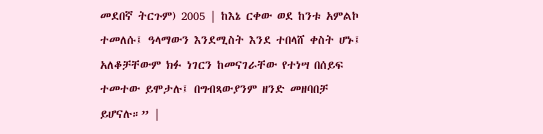መደበኛ ትርጉም) 2005 | ከእኔ ርቀው ወደ ከንቱ አምልኮ ተመለሱ፤ ዓላማውን እንደሚስት እንደ ተበላሸ ቀስት ሆኑ፤ አለቆቻቸውም ክፉ ነገርን ከመናገራቸው የተነሣ በሰይፍ ተመተው ይሞታሉ፤ በግብጻውያንም ዘንድ መዘባበቻ ይሆናሉ።” |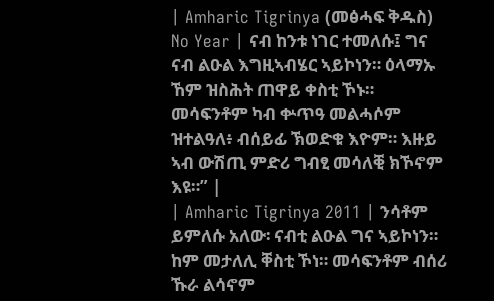| Amharic Tigrinya (መፅሓፍ ቅዱስ) No Year | ናብ ከንቱ ነገር ተመለሱ፤ ግና ናብ ልዑል እግዚኣብሄር ኣይኮነን። ዕላማኡ ኸም ዝስሕት ጠዋይ ቀስቲ ኾኑ። መሳፍንቶም ካብ ቍጥዓ መልሓሶም ዝተልዓለ፥ ብሰይፊ ኽወድቁ እዮም። እዙይ ኣብ ውሽጢ ምድሪ ግብፂ መሳለቒ ክኾኖም እዩ።” |
| Amharic Tigrinya 2011 | ንሳቶም ይምለሱ አለው፡ ናብቲ ልዑል ግና ኣይኮነን። ከም መታለሊ ቐስቲ ኾነ። መሳፍንቶም ብሰሪ ኹራ ልሳኖም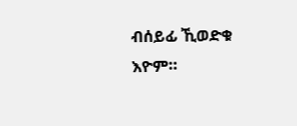ብሰይፊ ኺወድቁ እዮም።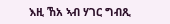እዚ ኸአ ኣብ ሃገር ግብጺ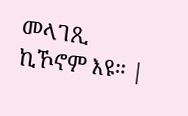መላገጺ ኪኾኖም እዩ። |